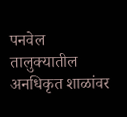पनवेल तालुक्यातील अनधिकृत शाळांवर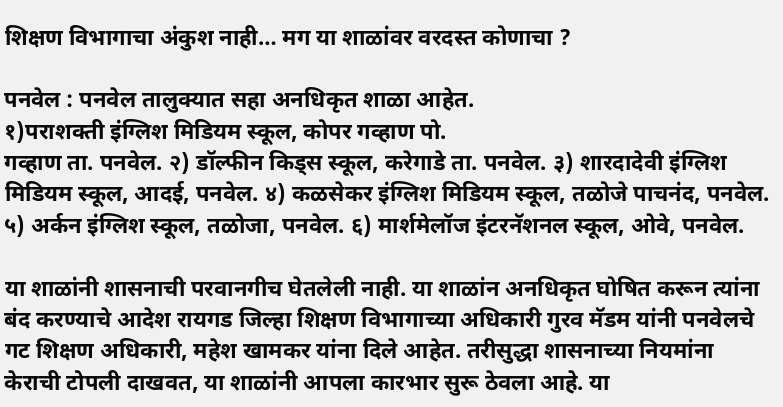शिक्षण विभागाचा अंकुश नाही… मग या शाळांवर वरदस्त कोणाचा ?

पनवेल : पनवेल तालुक्यात सहा अनधिकृत शाळा आहेत.
१)पराशक्ती इंग्लिश मिडियम स्कूल, कोपर गव्हाण पो.
गव्हाण ता. पनवेल. २) डॉल्फीन किड्स स्कूल, करेगाडे ता. पनवेल. ३) शारदादेवी इंग्लिश मिडियम स्कूल, आदई, पनवेल. ४) कळसेकर इंग्लिश मिडियम स्कूल, तळोजे पाचनंद, पनवेल. ५) अर्कन इंग्लिश स्कूल, तळोजा, पनवेल. ६) मार्शमेलॉज इंटरनॅशनल स्कूल, ओवे, पनवेल.

या शाळांनी शासनाची परवानगीच घेतलेली नाही. या शाळांन अनधिकृत घोषित करून त्यांना बंद करण्याचे आदेश रायगड जिल्हा शिक्षण विभागाच्या अधिकारी गुरव मॅडम यांनी पनवेलचे गट शिक्षण अधिकारी, महेश खामकर यांना दिले आहेत. तरीसुद्धा शासनाच्या नियमांना केराची टोपली दाखवत, या शाळांनी आपला कारभार सुरू ठेवला आहे. या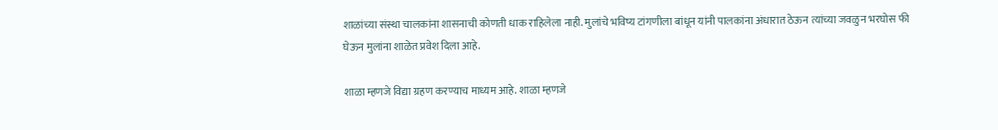शाळांच्या संस्था चालकांना शासनाची कोणती धाक राहिलेला नाही. मुलांचे भविष्य टांगणीला बांधून यांनी पालकांना अंधारात ठेऊन त्यांच्या जवळुन भरघोस फी घेऊन मुलांना शाळेत प्रवेश दिला आहे.

शाळा म्हणजे विद्या ग्रहण करण्याच माध्यम आहे. शाळा म्हणजे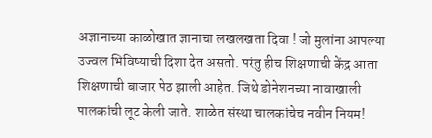अज्ञानाच्या काळोखात ज्ञानाचा लखलखता दिवा ! जो मुलांना आपल्या उज्वल भिविष्याची दिशा देत असतो. परंतु हीच शिक्षणाची केंद्र आता शिक्षणाची बाजार पेठ झाली आहेत. जिथे डोनेशनच्या नावाखाली पालकांची लूट केली जाते. शाळेत संस्था चालकांचेच नवीन नियम!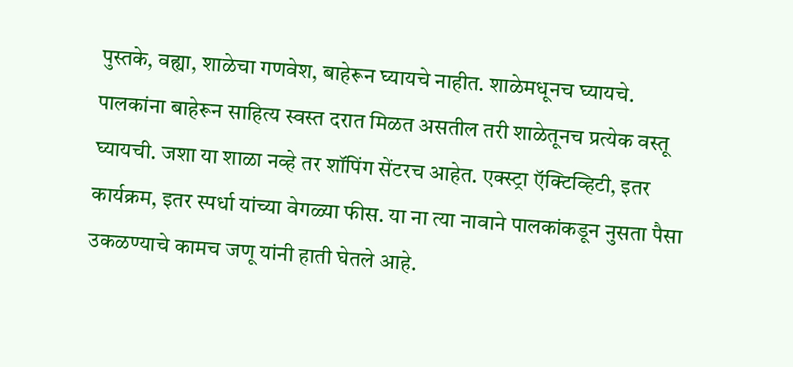पुस्तके, वह्या, शाळेचा गणवेश, बाहेरून घ्यायचे नाहीत. शाळेमधूनच घ्यायचे. पालकांना बाहेरून साहित्य स्वस्त दरात मिळत असतील तरी शाळेतूनच प्रत्येक वस्तू घ्यायची. जशा या शाळा नव्हे तर शॉपिंग सेंटरच आहेत. एक्स्ट्रा ऍक्टिव्हिटी, इतर कार्यक्रम, इतर स्पर्धा यांच्या वेगळ्या फीस. या ना त्या नावाने पालकांकडून नुसता पैसा उकळण्याचे कामच जणू यांनी हाती घेतले आहे.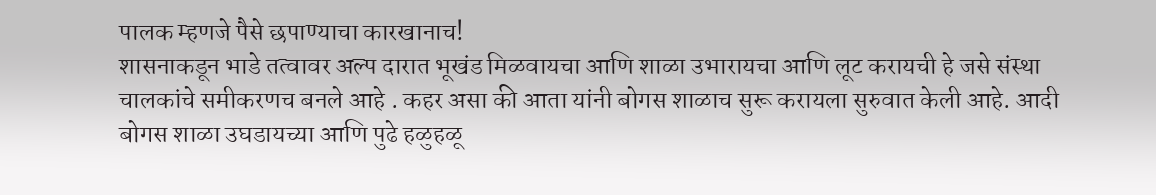पालक म्हणजे पैसे छपाण्याचा कारखानाच!
शासनाकडून भाडे तत्वावर अल्प दारात भूखंड मिळवायचा आणि शाळा उभारायचा आणि लूट करायची हे जसे संस्था चालकांचे समीकरणच बनले आहे . कहर असा की आता यांनी बोगस शाळाच सुरू करायला सुरुवात केली आहे. आदी बोगस शाळा उघडायच्या आणि पुढे हळुहळू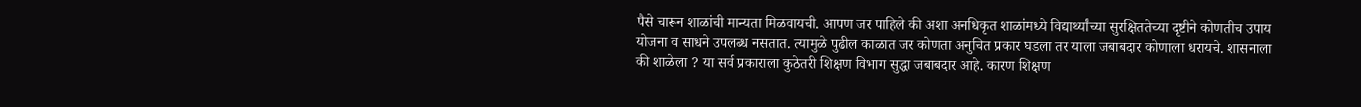पैसे चारून शाळांची मान्यता मिळवायची. आपण जर पाहिले की अशा अनधिकृत शाळांमध्ये विद्यार्थ्यांच्या सुरक्षिततेच्या दृष्टीने कोणतीच उपाय योजना व साधने उपलब्ध नसतात. त्यामुळे पुढील काळात जर कोणता अनुचित प्रकार घडला तर याला जबाबदार कोणाला धरायचे. शासनाला की शाळेला ? या सर्व प्रकाराला कुठेतरी शिक्षण विभाग सुद्धा जबाबदार आहे. कारण शिक्षण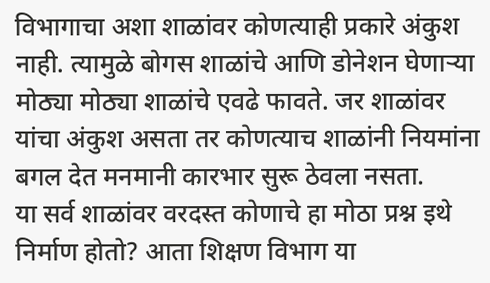विभागाचा अशा शाळांवर कोणत्याही प्रकारे अंकुश नाही. त्यामुळे बोगस शाळांचे आणि डोनेशन घेणाऱ्या मोठ्या मोठ्या शाळांचे एवढे फावते. जर शाळांवर यांचा अंकुश असता तर कोणत्याच शाळांनी नियमांना बगल देत मनमानी कारभार सुरू ठेवला नसता.
या सर्व शाळांवर वरदस्त कोणाचे हा मोठा प्रश्न इथे निर्माण होतो? आता शिक्षण विभाग या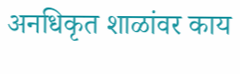अनधिकृत शाळांवर काय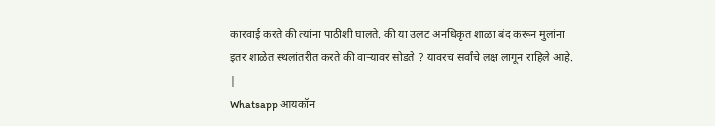कारवाई करते की त्यांना पाठीशी घालते. की या उलट अनधिकृत शाळा बंद करून मुलांना इतर शाळेत स्थलांतरीत करते की वाऱ्यावर सोडते ? यावरच सर्वांचे लक्ष लागून राहिले आहे.
|
Whatsapp आयकॉन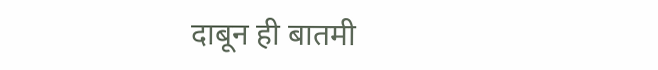दाबून ही बातमी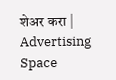शेअर करा |
Advertising Space